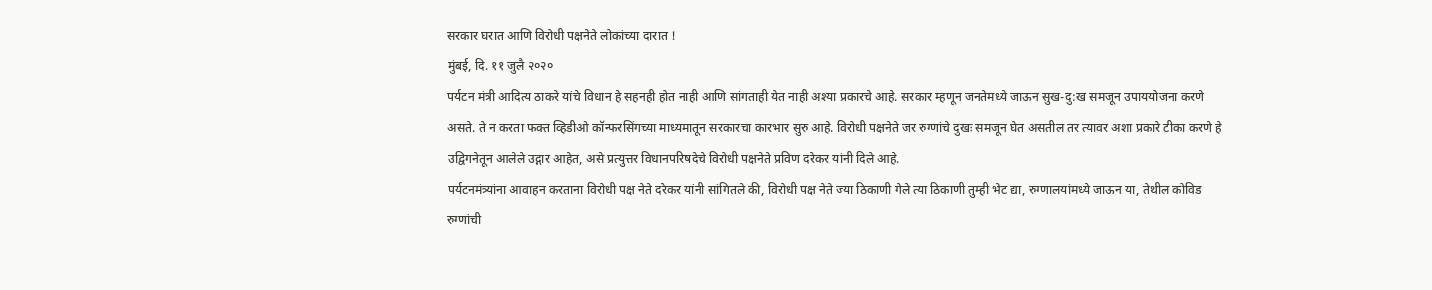सरकार घरात आणि विरोधी पक्षनेते लोकांच्या दारात !
मुंबई, दि. ११ जुलै २०२०
पर्यटन मंत्री आदित्य ठाकरे यांचे विधान हे सहनही होत नाही आणि सांगताही येत नाही अश्या प्रकारचे आहे. सरकार म्हणून जनतेमध्ये जाऊन सुख-दु:ख समजून उपाययोजना करणे असते. ते न करता फक्त व्हिडीओ कॉन्फरसिंगच्या माध्यमातून सरकारचा कारभार सुरु आहे. विरोधी पक्षनेते जर रुग्णांचे दुखः समजून घेत असतील तर त्यावर अशा प्रकारे टीका करणे हे उद्विगनेतून आलेले उद्गार आहेत, असे प्रत्युत्तर विधानपरिषदेचे विरोधी पक्षनेते प्रविण दरेकर यांनी दिले आहे.
पर्यटनमंत्र्यांना आवाहन करताना विरोधी पक्ष नेते दरेकर यांनी सांगितले की, विरोधी पक्ष नेते ज्या ठिकाणी गेले त्या ठिकाणी तुम्ही भेट द्या, रुग्णालयांमध्ये जाऊन या, तेथील कोविड रुग्णांची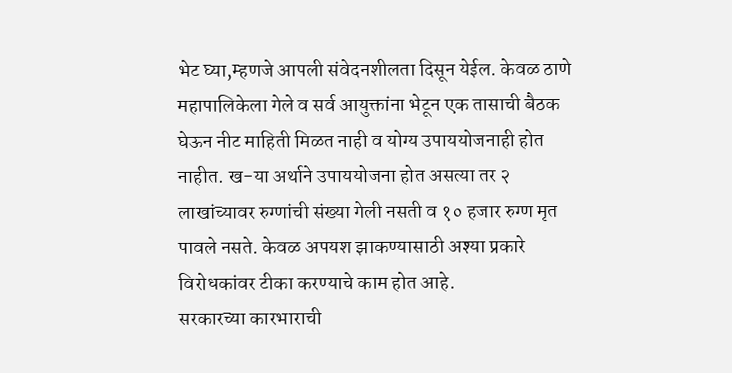भेट घ्या,म्हणजे आपली संवेदनशीलता दिसून येईल. केवळ ठाणे महापालिकेला गेले व सर्व आयुक्तांना भेटून एक तासाची बैठक घेऊन नीट माहिती मिळत नाही व योग्य उपाययोजनाही होत नाहीत. ख-या अर्थाने उपाययोजना होत असत्या तर २ लाखांच्यावर रुग्णांची संख्या गेली नसती व १० हजार रुग्ण मृत पावले नसते. केवळ अपयश झाकण्यासाठी अश्या प्रकारे विरोधकांवर टीका करण्याचे काम होत आहे.
सरकारच्या कारभाराची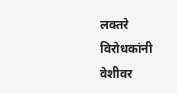लक्तरे विरोधकांनी वेशीवर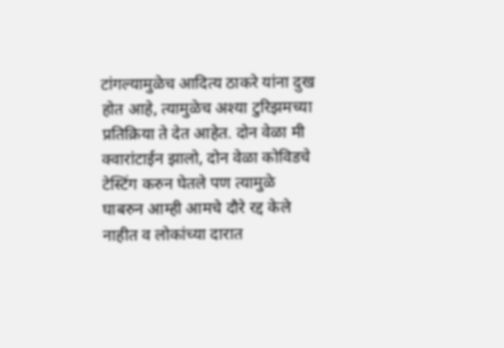टांगल्यामुळेच आदित्य ठाकरे यांना दुख होत आहे, त्यामुळेच अश्या टुरिझमच्या प्रतिक्रिया ते देत आहेत. दोन वेळा मी क्वारांटाईन झालो, दोन वेळा कोविडचे टेस्टिंग करुन घेतले पण त्यामुळे घाबरुन आम्ही आमचे दौरे रद्द केले नाहीत व लोकांच्या दारात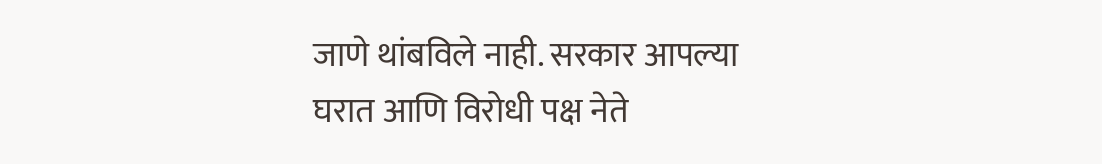जाणे थांबविले नाही. सरकार आपल्या घरात आणि विरोधी पक्ष नेते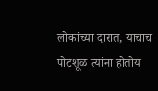लोकांच्या दारात, याचाच पोटशूळ त्यांना होतोय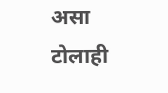असा टोलाही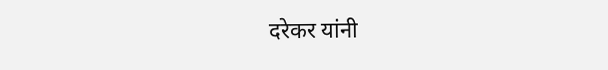दरेकर यांनी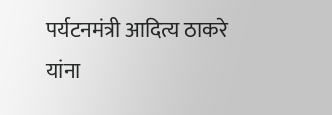पर्यटनमंत्री आदित्य ठाकरे यांना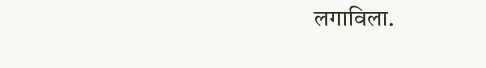लगाविला.